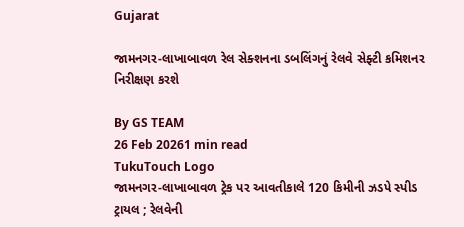Gujarat

જામનગર-લાખાબાવળ રેલ સેક્શનના ડબલિંગનું રેલવે સેફ્ટી કમિશનર નિરીક્ષણ કરશે

By GS TEAM
26 Feb 20261 min read
TukuTouch Logo
જામનગર-લાખાબાવળ ટ્રેક પર આવતીકાલે 120 કિમીની ઝડપે સ્પીડ ટ્રાયલ ; રેલવેની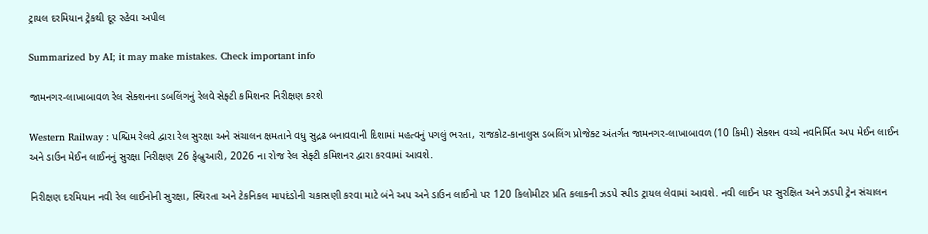ટ્રાયલ દરમિયાન ટ્રેકથી દૂર રહેવા અપીલ

Summarized by AI; it may make mistakes. Check important info

જામનગર-લાખાબાવળ રેલ સેક્શનના ડબલિંગનું રેલવે સેફ્ટી કમિશનર નિરીક્ષણ કરશે

Western Railway : પશ્ચિમ રેલવે દ્વારા રેલ સુરક્ષા અને સંચાલન ક્ષમતાને વધુ સુદ્રઢ બનાવવાની દિશામાં મહત્વનું પગલું ભરતા, રાજકોટ-કાનાલુસ ડબલિંગ પ્રોજેક્ટ અંતર્ગત જામનગર-લાખાબાવળ (10 કિમી) સેક્શન વચ્ચે નવનિર્મિત અપ મેઈન લાઈન અને ડાઉન મેઈન લાઈનનું સુરક્ષા નિરીક્ષણ 26 ફેબ્રુઆરી, 2026 ના રોજ રેલ સેફ્ટી કમિશનર દ્વારા કરવામાં આવશે.

નિરીક્ષણ દરમિયાન નવી રેલ લાઈનોની સુરક્ષા, સ્થિરતા અને ટેકનિકલ માપદંડોની ચકાસણી કરવા માટે બંને અપ અને ડાઉન લાઈનો પર 120 કિલોમીટર પ્રતિ કલાકની ઝડપે સ્પીડ ટ્રાયલ લેવામાં આવશે. નવી લાઈન પર સુરક્ષિત અને ઝડપી ટ્રેન સંચાલન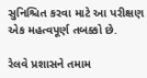સુનિશ્ચિત કરવા માટે આ પરીક્ષણ એક મહત્વપૂર્ણ તબક્કો છે.

રેલવે પ્રશાસને તમામ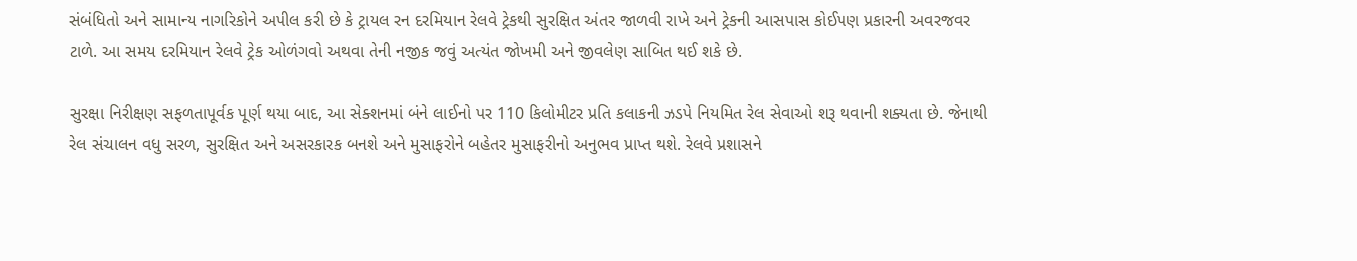સંબંધિતો અને સામાન્ય નાગરિકોને અપીલ કરી છે કે ટ્રાયલ રન દરમિયાન રેલવે ટ્રેકથી સુરક્ષિત અંતર જાળવી રાખે અને ટ્રેકની આસપાસ કોઈપણ પ્રકારની અવરજવર ટાળે. આ સમય દરમિયાન રેલવે ટ્રેક ઓળંગવો અથવા તેની નજીક જવું અત્યંત જોખમી અને જીવલેણ સાબિત થઈ શકે છે.

સુરક્ષા નિરીક્ષણ સફળતાપૂર્વક પૂર્ણ થયા બાદ, આ સેક્શનમાં બંને લાઈનો પર 110 કિલોમીટર પ્રતિ કલાકની ઝડપે નિયમિત રેલ સેવાઓ શરૂ થવાની શક્યતા છે. જેનાથી રેલ સંચાલન વધુ સરળ, સુરક્ષિત અને અસરકારક બનશે અને મુસાફરોને બહેતર મુસાફરીનો અનુભવ પ્રાપ્ત થશે. રેલવે પ્રશાસને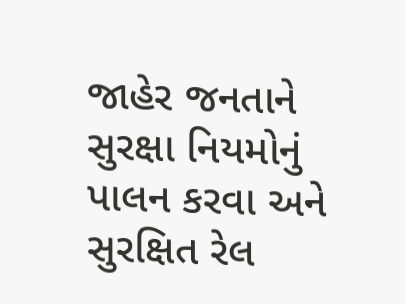જાહેર જનતાને સુરક્ષા નિયમોનું પાલન કરવા અને સુરક્ષિત રેલ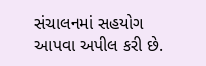સંચાલનમાં સહયોગ આપવા અપીલ કરી છે.